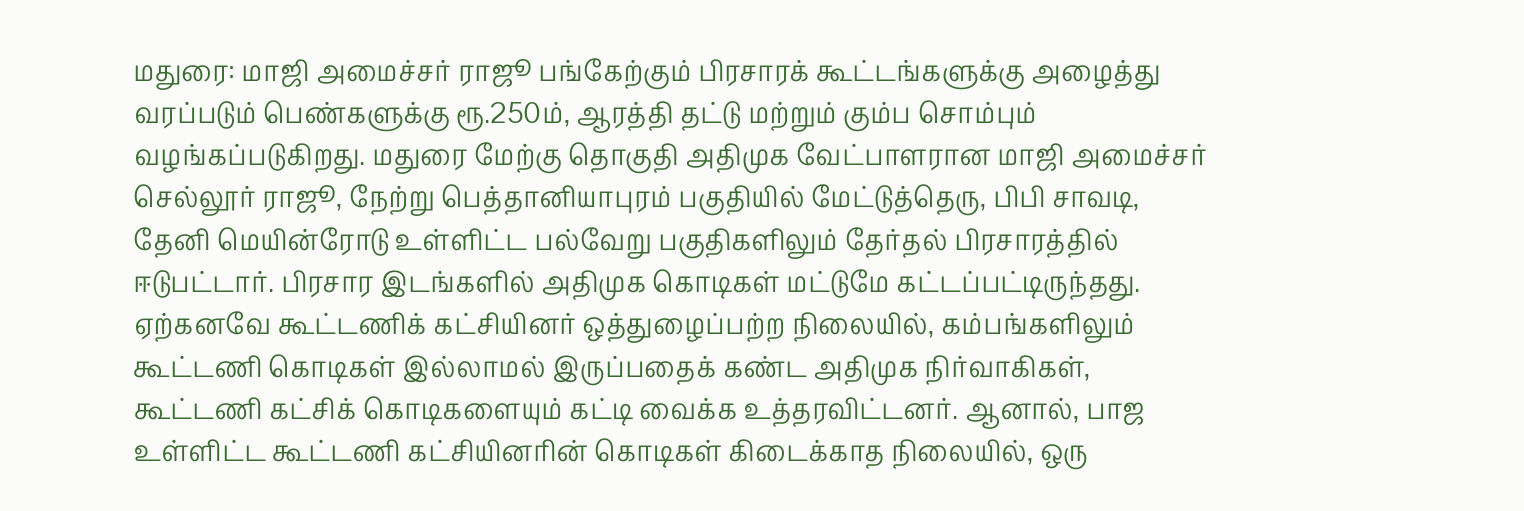மதுரை: மாஜி அமைச்சர் ராஜூ பங்கேற்கும் பிரசாரக் கூட்டங்களுக்கு அழைத்து வரப்படும் பெண்களுக்கு ரூ.250ம், ஆரத்தி தட்டு மற்றும் கும்ப சொம்பும் வழங்கப்படுகிறது. மதுரை மேற்கு தொகுதி அதிமுக வேட்பாளரான மாஜி அமைச்சர் செல்லூர் ராஜூ, நேற்று பெத்தானியாபுரம் பகுதியில் மேட்டுத்தெரு, பிபி சாவடி, தேனி மெயின்ரோடு உள்ளிட்ட பல்வேறு பகுதிகளிலும் தேர்தல் பிரசாரத்தில் ஈடுபட்டார். பிரசார இடங்களில் அதிமுக கொடிகள் மட்டுமே கட்டப்பட்டிருந்தது.
ஏற்கனவே கூட்டணிக் கட்சியினர் ஒத்துழைப்பற்ற நிலையில், கம்பங்களிலும் கூட்டணி கொடிகள் இல்லாமல் இருப்பதைக் கண்ட அதிமுக நிர்வாகிகள், கூட்டணி கட்சிக் கொடிகளையும் கட்டி வைக்க உத்தரவிட்டனர். ஆனால், பாஜ உள்ளிட்ட கூட்டணி கட்சியினரின் கொடிகள் கிடைக்காத நிலையில், ஒரு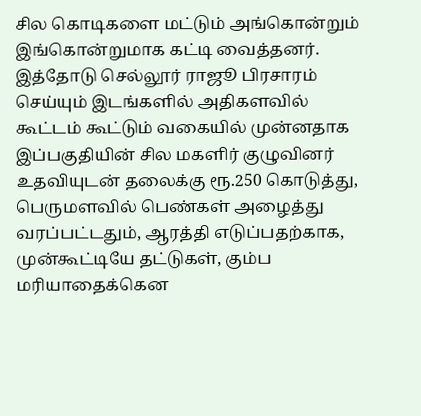சில கொடிகளை மட்டும் அங்கொன்றும் இங்கொன்றுமாக கட்டி வைத்தனர்.
இத்தோடு செல்லூர் ராஜூ பிரசாரம் செய்யும் இடங்களில் அதிகளவில் கூட்டம் கூட்டும் வகையில் முன்னதாக இப்பகுதியின் சில மகளிர் குழுவினர் உதவியுடன் தலைக்கு ரூ.250 கொடுத்து, பெருமளவில் பெண்கள் அழைத்து வரப்பட்டதும், ஆரத்தி எடுப்பதற்காக, முன்கூட்டியே தட்டுகள், கும்ப மரியாதைக்கென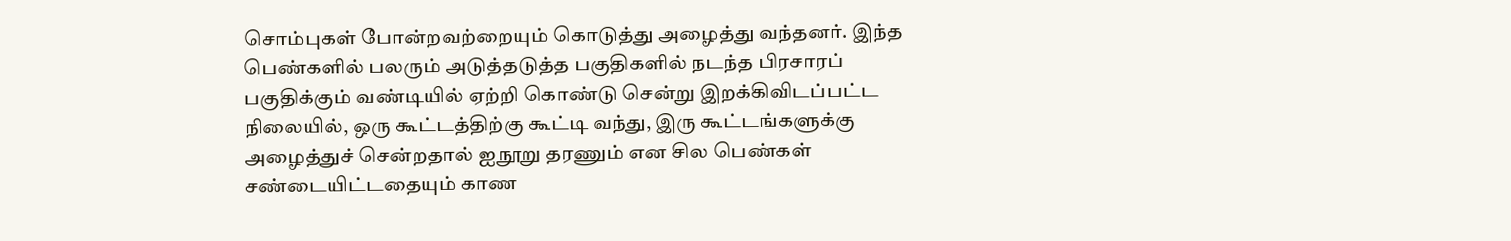சொம்புகள் போன்றவற்றையும் கொடுத்து அழைத்து வந்தனர். இந்த பெண்களில் பலரும் அடுத்தடுத்த பகுதிகளில் நடந்த பிரசாரப் பகுதிக்கும் வண்டியில் ஏற்றி கொண்டு சென்று இறக்கிவிடப்பட்ட நிலையில், ஒரு கூட்டத்திற்கு கூட்டி வந்து, இரு கூட்டங்களுக்கு அழைத்துச் சென்றதால் ஐநூறு தரணும் என சில பெண்கள் சண்டையிட்டதையும் காண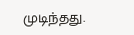முடிந்தது.